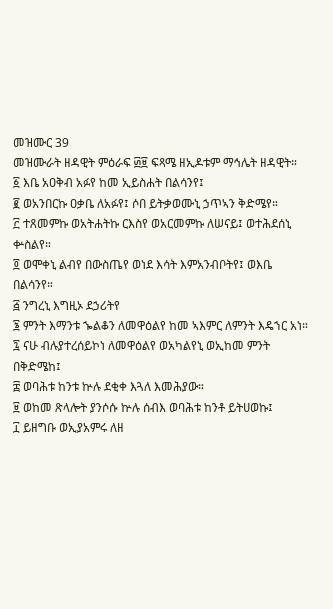መዝሙር 39
መዝሙራት ዘዳዊት ምዕራፍ ፴፱ ፍጻሜ ዘኢዶቱም ማኅሌት ዘዳዊት።
፩ እቤ አዐቅብ አፉየ ከመ ኢይስሐት በልሳንየ፤
፪ ወአንበርኩ ዐቃቤ ለአፉየ፤ ሶበ ይትቃወሙኒ ኃጥኣን ቅድሜየ።
፫ ተጸመምኩ ወአትሐትኩ ርእስየ ወአርመምኩ ለሠናይ፤ ወተሕደሰኒ ቍስልየ።
፬ ወሞቀኒ ልብየ በውስጤየ ወነደ እሳት እምአንብቦትየ፤ ወእቤ በልሳንየ።
፭ ንግረኒ እግዚኦ ደኃሪትየ
፮ ምንት እማንቱ ኈልቆን ለመዋዕልየ ከመ ኣእምር ለምንት እዴኀር አነ።
፯ ናሁ ብሉያተረሰይኮነ ለመዋዕልየ ወአካልየኒ ወኢከመ ምንት በቅድሜከ፤
፰ ወባሕቱ ከንቱ ኵሉ ደቂቀ እጓለ እመሕያው።
፱ ወከመ ጽላሎት ያንሶሱ ኵሉ ሰብእ ወባሕቱ ከንቶ ይትሀወኩ፤
፲ ይዘግቡ ወኢያአምሩ ለዘ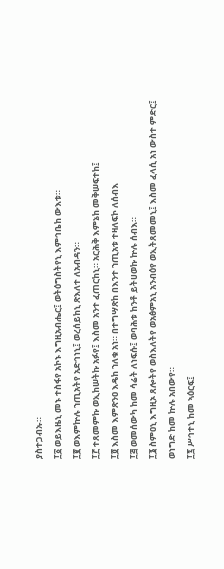ያስተጋብኡ።
፲፩ ወይእዜኒ መኑ ተስፋየ አኮኑ እግዚአብሔር፤ ወትዕግስትየኒ እምኅቤከ ውእቱ።
፲፪ ወእምኵሉ ኀጢአትየ አድኅነኒ፤ ወረሰይከኒ ጽእለተ ለአብዳን።
፲፫ ተጸመምኩ ወኢከሠትኩ አፉየ፤ እስመ አንተ ፈጠርከኒ። አርሕቅ እምኔከ መቅሠፍተከ፤
፲፬ እስመ እምጽንዐ እዴከ ኀለቁ አነ። በተግሣጽከ በእንተ ኀጢአቱ ተዛለፍኮ ለሰብእ
፲፭ ወመሰውካ ከመ ሳሬት ለነፍሱ፤ ወባሕቱ ከንቶ ይትሀወኩ ኵሉ ሰብእ።
፲፮ ስምዐኒ እግዚኦ ጸሎትየ ወስእለትየ ወአፅምአኒ አንብዕየ ወኢትጸመመኒ፤ እስመ ፈላሲ አነ ውስተ ምድር፤ ወነግድ ከመ ኵሉ አበውየ።
፲፯ ሥኅተኒ ከመ ኣዕርፍ፤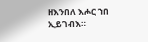ዘእንበለ እሖር ኀበ ኢይገብእ።